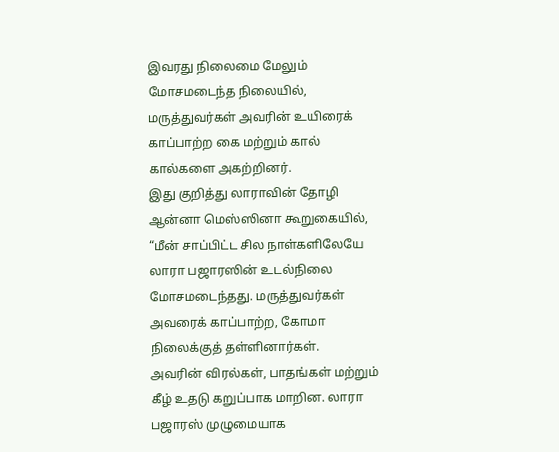இவரது நிலைமை மேலும் மோசமடைந்த நிலையில், மருத்துவர்கள் அவரின் உயிரைக் காப்பாற்ற கை மற்றும் கால் கால்களை அகற்றினர்.
இது குறித்து லாராவின் தோழி ஆன்னா மெஸ்ஸினா கூறுகையில், “மீன் சாப்பிட்ட சில நாள்களிலேயே லாரா பஜாரஸின் உடல்நிலை மோசமடைந்தது. மருத்துவர்கள் அவரைக் காப்பாற்ற, கோமா நிலைக்குத் தள்ளினார்கள்.
அவரின் விரல்கள், பாதங்கள் மற்றும் கீழ் உதடு கறுப்பாக மாறின. லாரா பஜாரஸ் முழுமையாக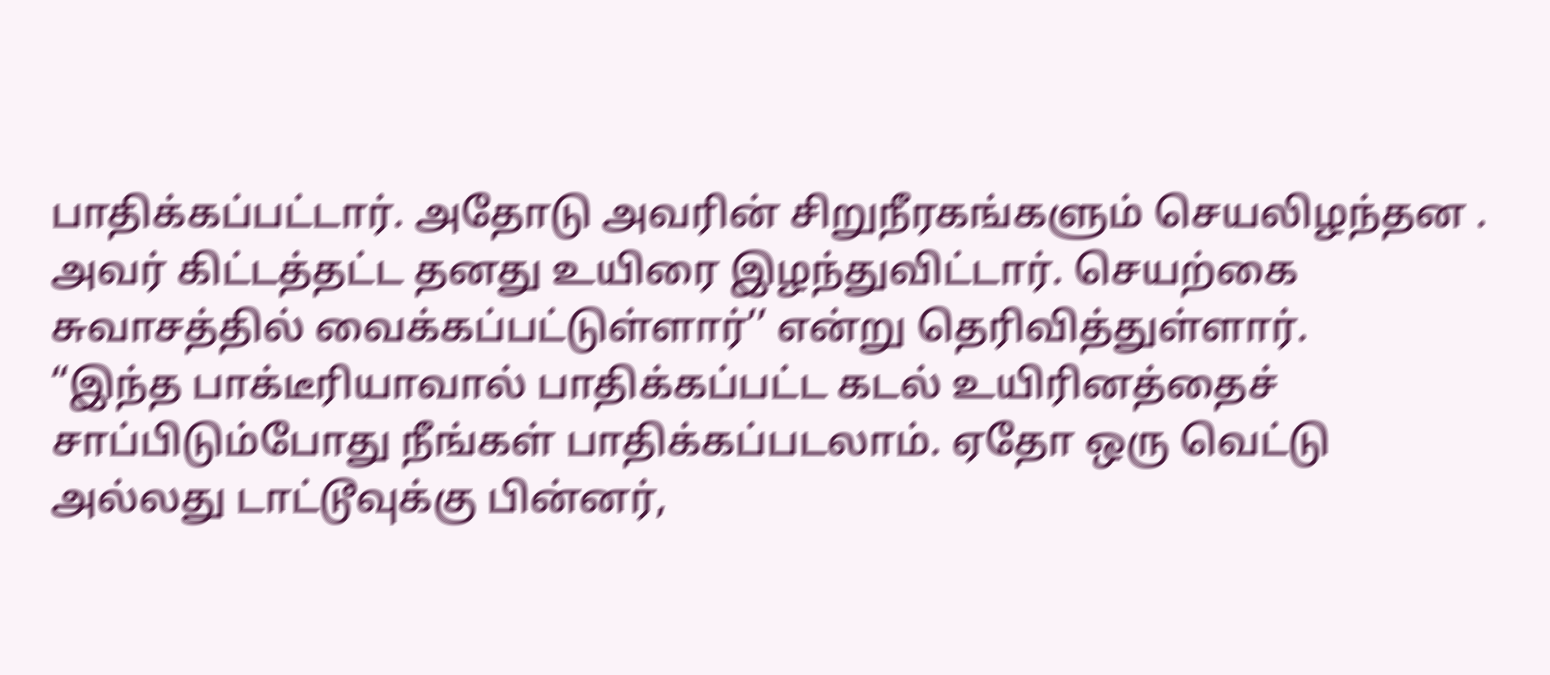பாதிக்கப்பட்டார். அதோடு அவரின் சிறுநீரகங்களும் செயலிழந்தன . அவர் கிட்டத்தட்ட தனது உயிரை இழந்துவிட்டார். செயற்கை சுவாசத்தில் வைக்கப்பட்டுள்ளார்’’ என்று தெரிவித்துள்ளார்.
“இந்த பாக்டீரியாவால் பாதிக்கப்பட்ட கடல் உயிரினத்தைச் சாப்பிடும்போது நீங்கள் பாதிக்கப்படலாம். ஏதோ ஒரு வெட்டு அல்லது டாட்டூவுக்கு பின்னர்,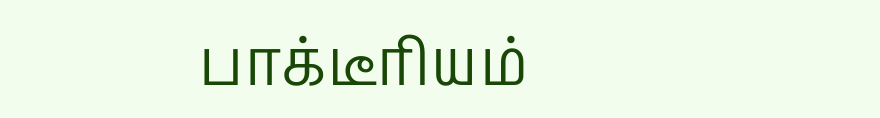பாக்டீரியம்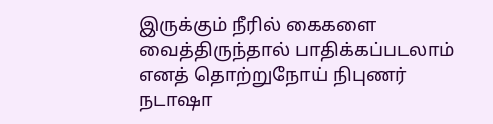இருக்கும் நீரில் கைகளை வைத்திருந்தால் பாதிக்கப்படலாம் எனத் தொற்றுநோய் நிபுணர் நடாஷா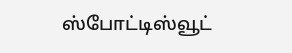ஸ்போட்டிஸ்வூட்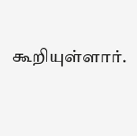கூறியுள்ளார்.